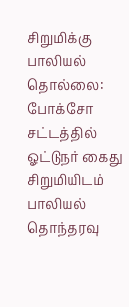சிறுமிக்கு பாலியல் தொல்லை: போக்சோ சட்டத்தில் ஓட்டுநர் கைது
சிறுமியிடம் பாலியல் தொந்தரவு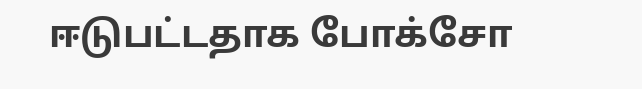ஈடுபட்டதாக போக்சோ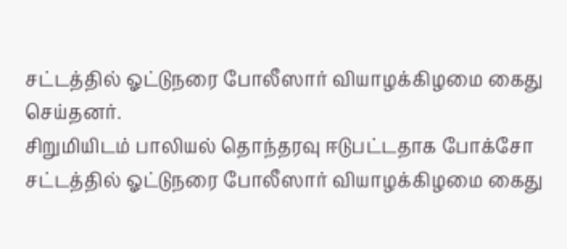சட்டத்தில் ஓட்டுநரை போலீஸார் வியாழக்கிழமை கைது செய்தனர்.
சிறுமியிடம் பாலியல் தொந்தரவு ஈடுபட்டதாக போக்சோ சட்டத்தில் ஓட்டுநரை போலீஸார் வியாழக்கிழமை கைது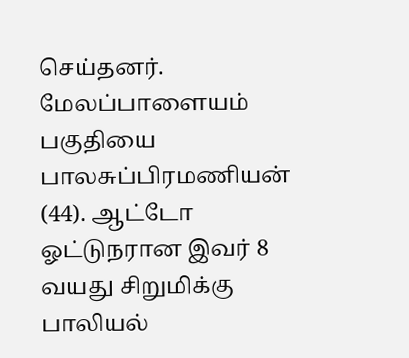செய்தனர்.
மேலப்பாளையம் பகுதியை பாலசுப்பிரமணியன் (44). ஆட்டோ ஓட்டுநரான இவர் 8 வயது சிறுமிக்கு பாலியல்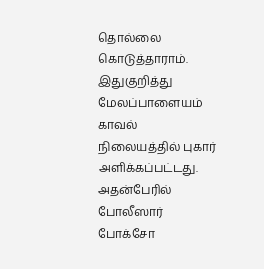தொல்லை கொடுத்தாராம். இதுகுறித்து மேலப்பாளையம் காவல் நிலையத்தில் புகார் அளிக்கப்பட்டது. அதன்பேரில் போலீஸார் போக்சோ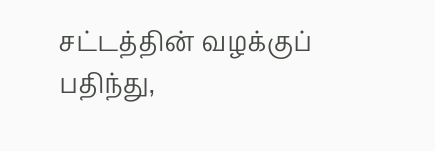சட்டத்தின் வழக்குப் பதிந்து,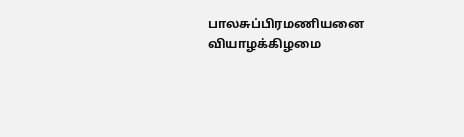பாலசுப்பிரமணியனை வியாழக்கிழமை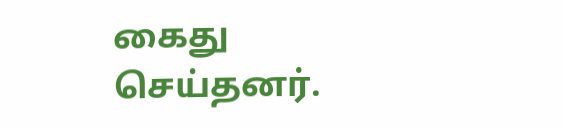கைது செய்தனர்.